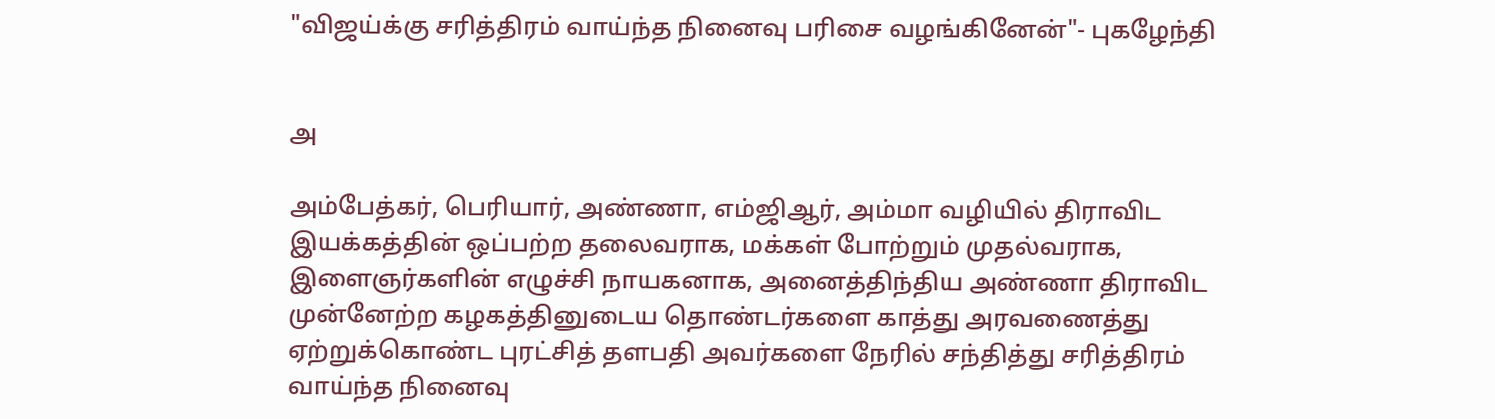"விஜய்க்கு சரித்திரம் வாய்ந்த நினைவு பரிசை வழங்கினேன்"- புகழேந்தி


அ

அம்பேத்கர், பெரியார், அண்ணா, எம்ஜிஆர், அம்மா வழியில் திராவிட இயக்கத்தின் ஒப்பற்ற தலைவராக, மக்கள் போற்றும் முதல்வராக, இளைஞர்களின் எழுச்சி நாயகனாக, அனைத்திந்திய அண்ணா திராவிட முன்னேற்ற கழகத்தினுடைய தொண்டர்களை காத்து அரவணைத்து ஏற்றுக்கொண்ட புரட்சித் தளபதி அவர்களை நேரில் சந்தித்து சரித்திரம் வாய்ந்த நினைவு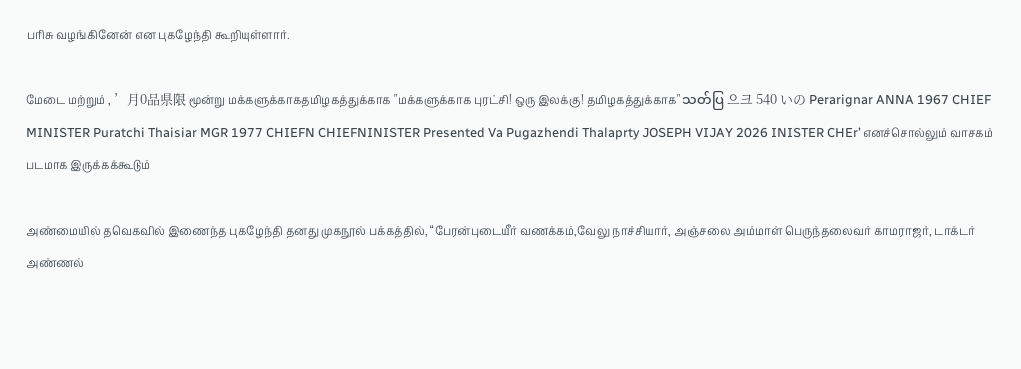பரிசு வழங்கினேன் என புகழேந்தி கூறியுள்ளார்.

மேடை மற்றும் , ’月0品県限 மூன்று மக்களுக்காகதமிழகத்துக்காக "மக்களுக்காக புரட்சி! ஒரு இலக்கு! தமிழகத்துக்காக" သတ်ပြ 으크 540 いの Perarignar ANNA 1967 CHIEF MINISTER Puratchi Thaisiar MGR 1977 CHIEFN CHIEFNINISTER Presented Va Pugazhendi Thalaprty JOSEPH VIJAY 2026 INISTER CHEr’ எனச்சொல்லும் வாசகம் படமாக இருக்கக்கூடும்

அண்மையில் தவெகவில் இணைந்த புகழேந்தி தனது முகநூல் பக்கத்தில், “பேரன்புடையீர் வணக்கம்,வேலு நாச்சியார், அஞ்சலை அம்மாள் பெருந்தலைவர் காமராஜர், டாக்டர் அண்ணல்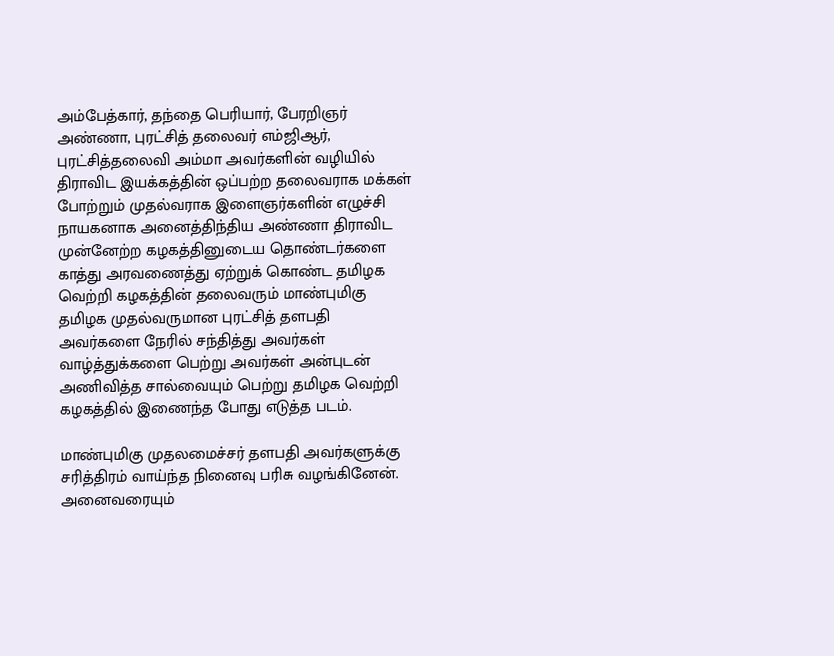அம்பேத்கார், தந்தை பெரியார், பேரறிஞர் அண்ணா, புரட்சித் தலைவர் எம்ஜிஆர்,  புரட்சித்தலைவி அம்மா அவர்களின் வழியில் திராவிட இயக்கத்தின் ஒப்பற்ற தலைவராக மக்கள் போற்றும் முதல்வராக இளைஞர்களின் எழுச்சி நாயகனாக அனைத்திந்திய அண்ணா திராவிட முன்னேற்ற கழகத்தினுடைய தொண்டர்களை காத்து அரவணைத்து ஏற்றுக் கொண்ட தமிழக வெற்றி கழகத்தின் தலைவரும் மாண்புமிகு தமிழக முதல்வருமான புரட்சித் தளபதி அவர்களை நேரில் சந்தித்து அவர்கள் வாழ்த்துக்களை பெற்று அவர்கள் அன்புடன் அணிவித்த சால்வையும் பெற்று தமிழக வெற்றி கழகத்தில் இணைந்த போது எடுத்த படம்.

மாண்புமிகு முதலமைச்சர் தளபதி அவர்களுக்கு சரித்திரம் வாய்ந்த நினைவு பரிசு வழங்கினேன். அனைவரையும்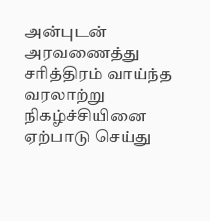அன்புடன் அரவணைத்து சரித்திரம் வாய்ந்த வரலாற்று நிகழ்ச்சியினை ஏற்பாடு செய்து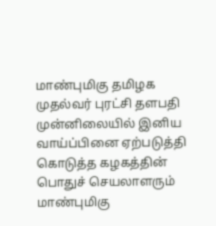மாண்புமிகு தமிழக முதல்வர் புரட்சி தளபதி முன்னிலையில் இனிய வாய்ப்பினை ஏற்படுத்தி கொடுத்த கழகத்தின் பொதுச் செயலாளரும் மாண்புமிகு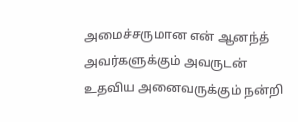அமைச்சருமான என் ஆனந்த் அவர்களுக்கும் அவருடன் உதவிய அனைவருக்கும் நன்றி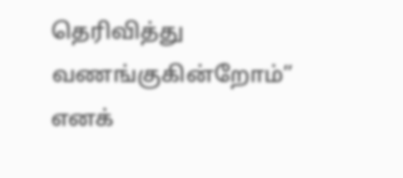தெரிவித்து வணங்குகின்றோம்” எனக்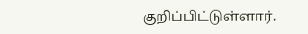குறிப்பிட்டுள்ளார்.